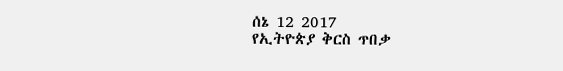ሰኔ 12 2017
የኢትዮጵያ ቅርስ ጥበቃ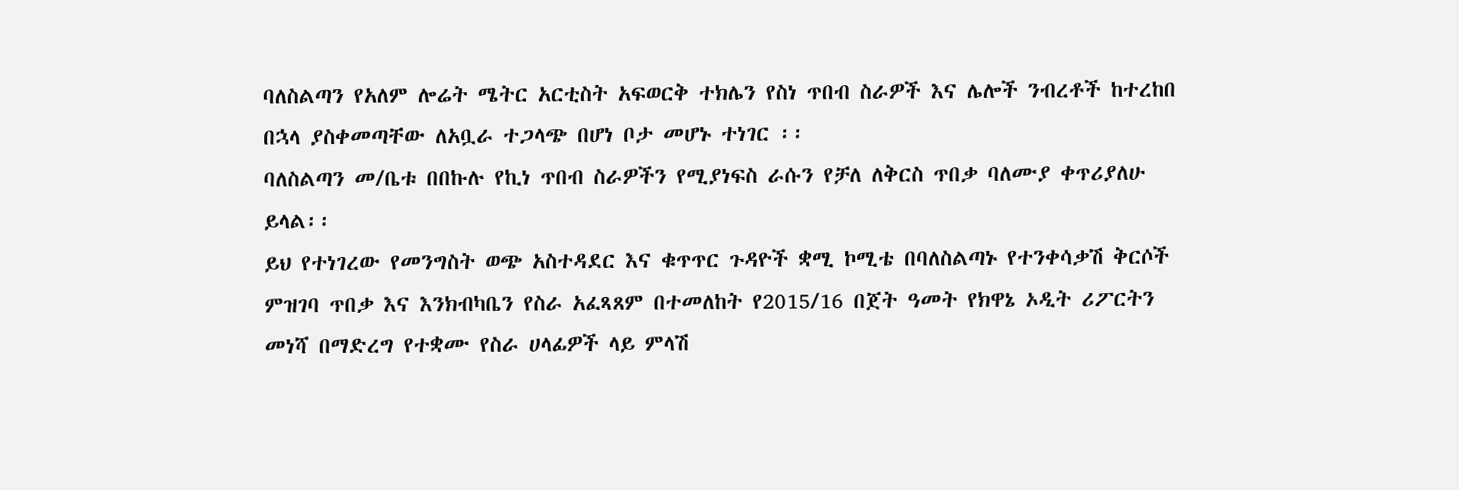ባለስልጣን የአለም ሎሬት ሜትር አርቲስት አፍወርቅ ተክሌን የስነ ጥበብ ስራዎች እና ሌሎች ንብረቶች ከተረከበ በኋላ ያስቀመጣቸው ለአቧራ ተጋላጭ በሆነ ቦታ መሆኑ ተነገር ፡፡
ባለስልጣን መ/ቤቱ በበኩሉ የኪነ ጥበብ ስራዎችን የሚያነፍስ ራሱን የቻለ ለቅርስ ጥበቃ ባለሙያ ቀጥሪያለሁ ይላል፡፡
ይህ የተነገረው የመንግስት ወጭ አስተዳደር እና ቁጥጥር ጉዳዮች ቋሚ ኮሚቴ በባለስልጣኑ የተንቀሳቃሽ ቅርሶች ምዝገባ ጥበቃ እና እንክብካቤን የስራ አፈጻጸም በተመለከት የ2015/16 በጀት ዓመት የክዋኔ ኦዲት ሪፖርትን መነሻ በማድረግ የተቋሙ የስራ ሀላፊዎች ላይ ምላሽ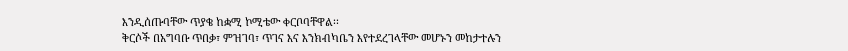እንዲሰጡባቸው ጥያቄ ከቋሚ ኮሚቴው ቀርቦባቸዋል፡፡
ቅርሶች በአግባቡ ጥበቃ፣ ምዝገባ፣ ጥገና እና እንክብካቤን እየተደረገላቸው መሆኑን መከታተሉን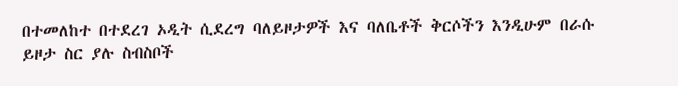በተመለከተ በተደረገ ኦዲት ሲደረግ ባለይዞታዎች እና ባለቤቶች ቅርሶችን እንዲሁም በራሱ ይዞታ ስር ያሉ ስብስቦች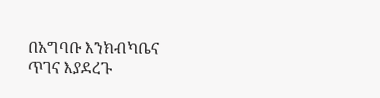በአግባቡ እንክብካቤና ጥገና እያደረጉ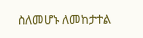ስለመሆኑ ለመከታተል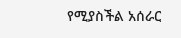የሚያስችል አሰራር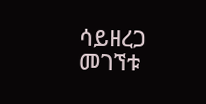ሳይዘረጋ መገኘቱ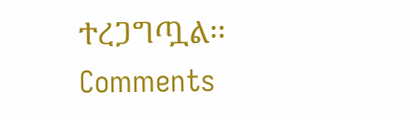ተረጋግጧል፡፡
Comments